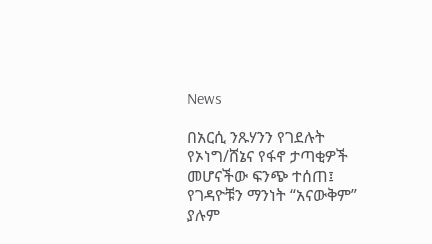News

በአርሲ ንጹሃንን የገደሉት የኦነግ/ሸኔና የፋኖ ታጣቂዎች መሆናችው ፍንጭ ተሰጠ፤ የገዳዮቹን ማንነት “አናውቅም” ያሉም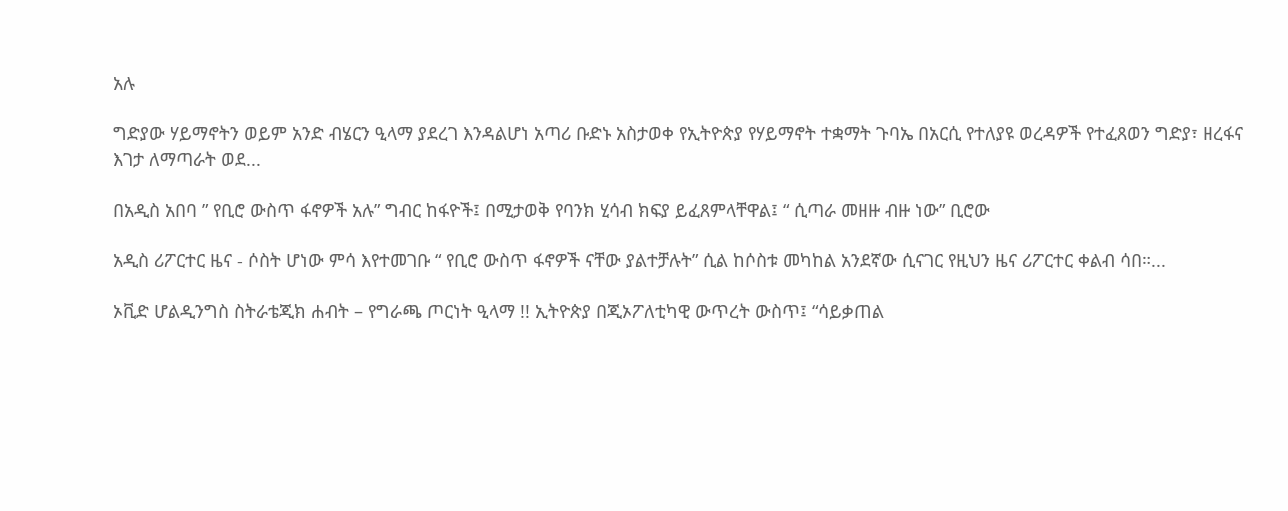አሉ

ግድያው ሃይማኖትን ወይም አንድ ብሄርን ዒላማ ያደረገ እንዳልሆነ አጣሪ ቡድኑ አስታወቀ የኢትዮጵያ የሃይማኖት ተቋማት ጉባኤ በአርሲ የተለያዩ ወረዳዎች የተፈጸወን ግድያ፣ ዘረፋና እገታ ለማጣራት ወደ...

በአዲስ አበባ ” የቢሮ ውስጥ ፋኖዎች አሉ” ግብር ከፋዮች፤ በሚታወቅ የባንክ ሂሳብ ክፍያ ይፈጸምላቸዋል፤ “ ሲጣራ መዘዙ ብዙ ነው” ቢሮው

አዲስ ሪፖርተር ዜና - ሶስት ሆነው ምሳ እየተመገቡ “ የቢሮ ውስጥ ፋኖዎች ናቸው ያልተቻሉት” ሲል ከሶስቱ መካከል አንደኛው ሲናገር የዚህን ዜና ሪፖርተር ቀልብ ሳበ።...

ኦቪድ ሆልዲንግስ ስትራቴጂክ ሐብት – የግራጫ ጦርነት ዒላማ !! ኢትዮጵያ በጂኦፖለቲካዊ ውጥረት ውስጥ፤ “ሳይቃጠል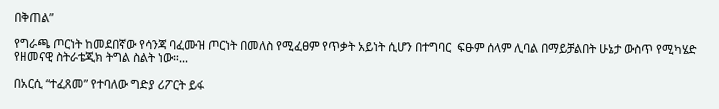በቅጠል”

የግራጫ ጦርነት ከመደበኛው የሳንጃ ባፈሙዝ ጦርነት በመለስ የሚፈፀም የጥቃት አይነት ሲሆን በተግባር  ፍፁም ሰላም ሊባል በማይቻልበት ሁኔታ ውስጥ የሚካሄድ የዘመናዊ ስትራቴጂክ ትግል ስልት ነው።...

በአርሲ “ተፈጸመ” የተባለው ግድያ ሪፖርት ይፋ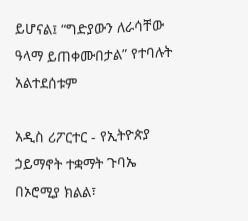ይሆናል፤ “ግድያውን ለራሳቸው ዓላማ ይጠቀሙበታል” የተባሉት አልተደሰቱም

አዲስ ሪፖርተር - የኢትዮጵያ ኃይማኖት ተቋማት ጉባኤ በኦሮሚያ ክልል፣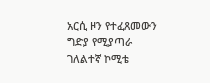አርሲ ዞን የተፈጸመውን ግድያ የሚያጣራ ገለልተኛ ኮሚቴ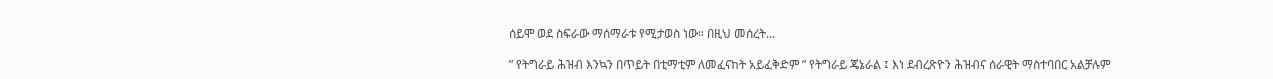ሰይሞ ወደ ስፍራው ማሰማራቱ የሚታወስ ነው። በዚህ መሰረት...

” የትግራይ ሕዝብ እንኳን በጥይት በቲማቲም ለመፈናከት አይፈቅድም ” የትግራይ ጄኔራል ፤ እነ ደብረጽዮን ሕዝብና ሰራዊት ማስተባበር አልቻሉም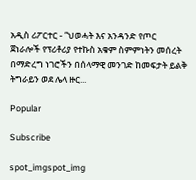አዲስ ሪፖርተር - “ህወሓት እና አንዳንድ የጦር ጀነራሎች የፕሪቶሪያ የተኩስ አቁም ስምምነትን መሰረት በማድረግ ነገሮችን በሰላማዊ መንገድ ከመፍታት ይልቅ ትግራይን ወደ ሌላ ዙር...

Popular

Subscribe

spot_imgspot_img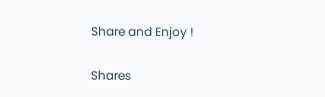Share and Enjoy !

Shares